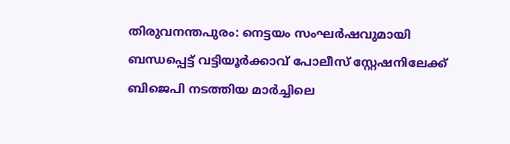തിരുവനന്തപുരം: നെട്ടയം സംഘർഷവുമായി ബന്ധപ്പെട്ട് വട്ടിയൂർക്കാവ് പോലീസ് സ്റ്റേഷനിലേക്ക് ബിജെപി നടത്തിയ മാർച്ചിലെ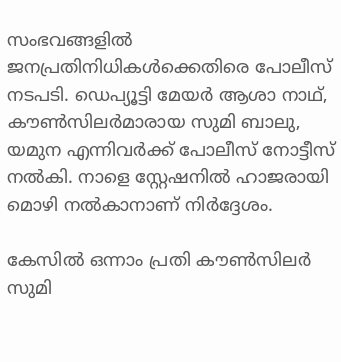സംഭവങ്ങളിൽ ജനപ്രതിനിധികൾക്കെതിരെ പോലീസ് നടപടി. ഡെപ്യൂട്ടി മേയർ ആശാ നാഥ്, കൗൺസിലർമാരായ സുമി ബാലു, യമുന എന്നിവർക്ക് പോലീസ് നോട്ടീസ് നൽകി. നാളെ സ്റ്റേഷനിൽ ഹാജരായി മൊഴി നൽകാനാണ് നിർദ്ദേശം.

കേസിൽ ഒന്നാം പ്രതി കൗൺസിലർ സുമി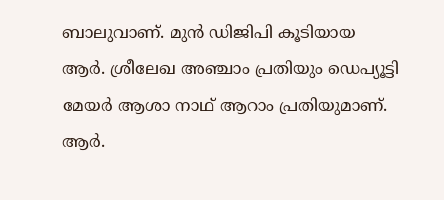ബാലുവാണ്. മുൻ ഡിജിപി കൂടിയായ ആർ. ശ്രീലേഖ അഞ്ചാം പ്രതിയും ഡെപ്യൂട്ടി മേയർ ആശാ നാഥ് ആറാം പ്രതിയുമാണ്. ആർ.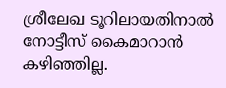ശ്രീലേഖ ടൂറിലായതിനാൽ നോട്ടീസ് കൈമാറാൻ കഴിഞ്ഞില്ല.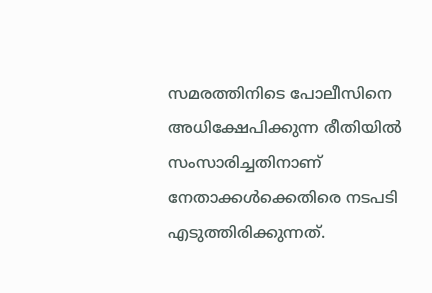സമരത്തിനിടെ പോലീസിനെ അധിക്ഷേപിക്കുന്ന രീതിയിൽ സംസാരിച്ചതിനാണ് നേതാക്കൾക്കെതിരെ നടപടി എടുത്തിരിക്കുന്നത്.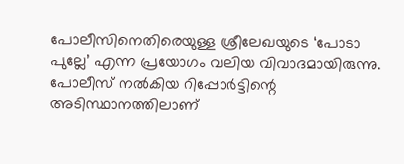പോലീസിനെതിരെയുള്ള ശ്രീലേഖയുടെ ‘പോടാ പുല്ലേ’ എന്ന പ്രയോഗം വലിയ വിവാദമായിരുന്നു. പോലീസ് നൽകിയ റിപ്പോർട്ടിന്റെ അടിസ്ഥാനത്തിലാണ്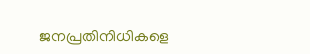ജനപ്രതിനിധികളെ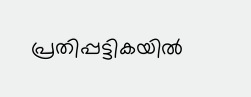പ്രതിപ്പട്ടികയിൽ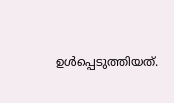ഉൾപ്പെടുത്തിയത്.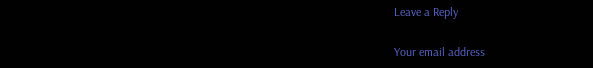Leave a Reply

Your email address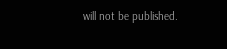will not be published.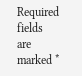Required fields are marked *